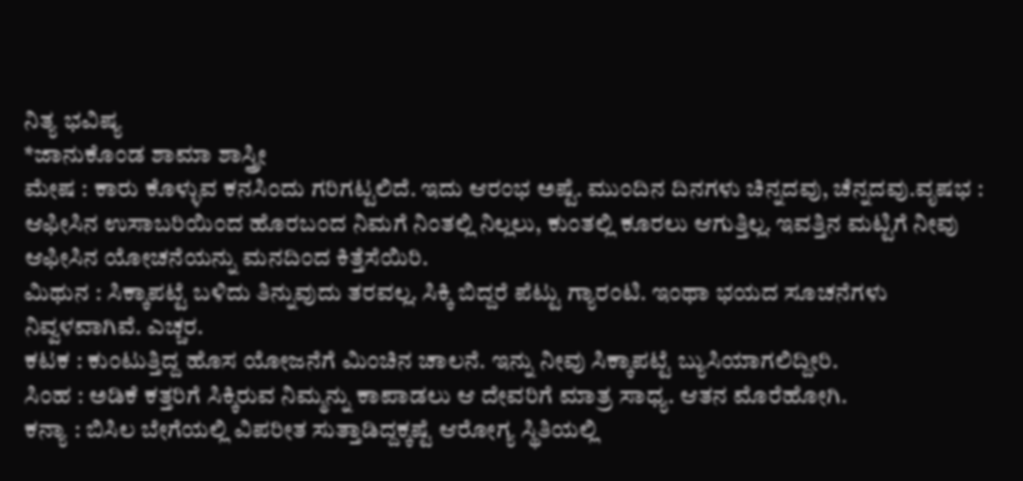ನಿತ್ಯ ಭವಿಷ್ಯ
*ಜಾನುಕೊಂಡ ಶಾಮಾ ಶಾಸ್ತ್ರೀ
ಮೇಷ : ಕಾರು ಕೊಳ್ಳುವ ಕನಸಿಂದು ಗರಿಗಟ್ಟಲಿದೆ. ಇದು ಆರಂಭ ಅಷ್ಟೆ. ಮುಂದಿನ ದಿನಗಳು ಚಿನ್ನದವು, ಚೆನ್ನದವು.ವೃಷಭ : ಆಫೀಸಿನ ಉಸಾಬರಿಯಿಂದ ಹೊರಬಂದ ನಿಮಗೆ ನಿಂತಲ್ಲಿ ನಿಲ್ಲಲು, ಕುಂತಲ್ಲಿ ಕೂರಲು ಆಗುತ್ತಿಲ್ಲ. ಇವತ್ತಿನ ಮಟ್ಟಿಗೆ ನೀವು ಆಫೀಸಿನ ಯೋಚನೆಯನ್ನು ಮನದಿಂದ ಕಿತ್ತೆಸೆಯಿರಿ.
ಮಿಥುನ : ಸಿಕ್ಕಾಪಟ್ಟೆ ಬಳಿದು ತಿನ್ನುವುದು ತರವಲ್ಲ. ಸಿಕ್ಕಿ ಬಿದ್ದರೆ ಪೆಟ್ಟು ಗ್ಯಾರಂಟಿ. ಇಂಥಾ ಭಯದ ಸೂಚನೆಗಳು ನಿವ್ವಳವಾಗಿವೆ. ಎಚ್ಚರ.
ಕಟಕ : ಕುಂಟುತ್ತಿದ್ದ ಹೊಸ ಯೋಜನೆಗೆ ಮಿಂಚಿನ ಚಾಲನೆ. ಇನ್ನು ನೀವು ಸಿಕ್ಕಾಪಟ್ಟೆ ಬ್ಯುಸಿಯಾಗಲಿದ್ದೀರಿ.
ಸಿಂಹ : ಅಡಿಕೆ ಕತ್ತರಿಗೆ ಸಿಕ್ಕಿರುವ ನಿಮ್ಮನ್ನು ಕಾಪಾಡಲು ಆ ದೇವರಿಗೆ ಮಾತ್ರ ಸಾಧ್ಯ. ಆತನ ಮೊರೆಹೋಗಿ.
ಕನ್ಯಾ : ಬಿಸಿಲ ಬೇಗೆಯಲ್ಲಿ ವಿಪರೀತ ಸುತ್ತಾಡಿದ್ದಕ್ಕಷ್ಟೆ ಆರೋಗ್ಯ ಸ್ಥಿತಿಯಲ್ಲಿ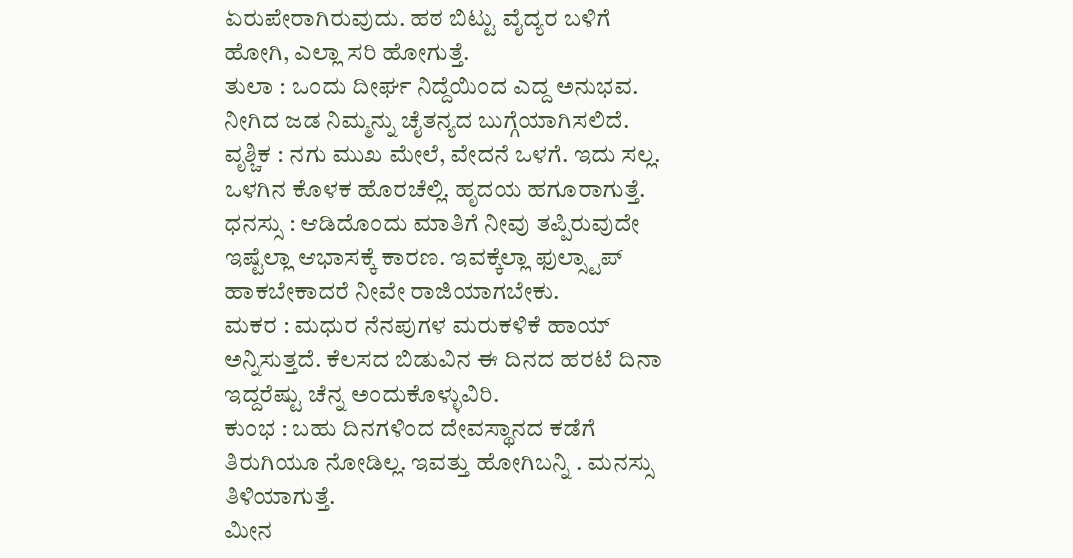ಏರುಪೇರಾಗಿರುವುದು. ಹಠ ಬಿಟ್ಟು ವೈದ್ಯರ ಬಳಿಗೆ ಹೋಗಿ, ಎಲ್ಲಾ ಸರಿ ಹೋಗುತ್ತೆ.
ತುಲಾ : ಒಂದು ದೀರ್ಘ ನಿದ್ದೆಯಿಂದ ಎದ್ದ ಅನುಭವ. ನೀಗಿದ ಜಡ ನಿಮ್ಮನ್ನು ಚೈತನ್ಯದ ಬುಗ್ಗೆಯಾಗಿಸಲಿದೆ.
ವೃಶ್ಚಿಕ : ನಗು ಮುಖ ಮೇಲೆ, ವೇದನೆ ಒಳಗೆ. ಇದು ಸಲ್ಲ. ಒಳಗಿನ ಕೊಳಕ ಹೊರಚೆಲ್ಲಿ. ಹೃದಯ ಹಗೂರಾಗುತ್ತೆ.
ಧನಸ್ಸು : ಆಡಿದೊಂದು ಮಾತಿಗೆ ನೀವು ತಪ್ಪಿರುವುದೇ ಇಷ್ಟೆಲ್ಲಾ ಆಭಾಸಕ್ಕೆ ಕಾರಣ. ಇವಕ್ಕೆಲ್ಲಾ ಫುಲ್ಸ್ಟಾಪ್ ಹಾಕಬೇಕಾದರೆ ನೀವೇ ರಾಜಿಯಾಗಬೇಕು.
ಮಕರ : ಮಧುರ ನೆನಪುಗಳ ಮರುಕಳಿಕೆ ಹಾಯ್ ಅನ್ನಿಸುತ್ತದೆ. ಕೆಲಸದ ಬಿಡುವಿನ ಈ ದಿನದ ಹರಟೆ ದಿನಾ ಇದ್ದರೆಷ್ಟು ಚೆನ್ನ ಅಂದುಕೊಳ್ಳುವಿರಿ.
ಕುಂಭ : ಬಹು ದಿನಗಳಿಂದ ದೇವಸ್ಥಾನದ ಕಡೆಗೆ ತಿರುಗಿಯೂ ನೋಡಿಲ್ಲ. ಇವತ್ತು ಹೋಗಿಬನ್ನಿ . ಮನಸ್ಸು ತಿಳಿಯಾಗುತ್ತೆ.
ಮೀನ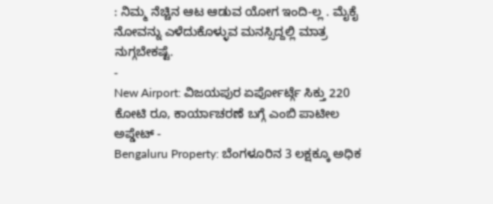: ನಿಮ್ಮ ನೆಚ್ಚಿನ ಆಟ ಆಡುವ ಯೋಗ ಇಂದಿ-ಲ್ಲ . ಮೈಕೈ ನೋವನ್ನು ಎಳೆದುಕೊಳ್ಳುವ ಮನಸ್ಸಿದ್ದಲ್ಲಿ ಮಾತ್ರ ನುಗ್ಗಬೇಕಷ್ಟೆ.
-
New Airport: ವಿಜಯಪುರ ಏರ್ಪೋರ್ಟ್ಗೆ ಸಿಕ್ತು 220 ಕೋಟಿ ರೂ, ಕಾರ್ಯಾಚರಣೆ ಬಗ್ಗೆ ಎಂಬಿ ಪಾಟೀಲ ಅಪ್ಡೇಟ್ -
Bengaluru Property: ಬೆಂಗಳೂರಿನ 3 ಲಕ್ಷಕ್ಕೂ ಅಧಿಕ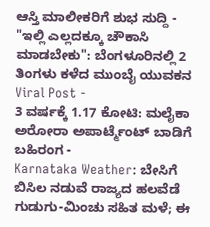ಆಸ್ತಿ ಮಾಲೀಕರಿಗೆ ಶುಭ ಸುದ್ದಿ -
"ಇಲ್ಲಿ ಎಲ್ಲದಕ್ಕೂ ಚೌಕಾಸಿ ಮಾಡಬೇಕು": ಬೆಂಗಳೂರಿನಲ್ಲಿ 2 ತಿಂಗಳು ಕಳೆದ ಮುಂಬೈ ಯುವಕನ Viral Post -
3 ವರ್ಷಕ್ಕೆ 1.17 ಕೋಟಿ: ಮಲೈಕಾ ಅರೋರಾ ಅಪಾರ್ಟ್ಮೆಂಟ್ ಬಾಡಿಗೆ ಬಹಿರಂಗ -
Karnataka Weather: ಬೇಸಿಗೆ ಬಿಸಿಲ ನಡುವೆ ರಾಜ್ಯದ ಹಲವೆಡೆ ಗುಡುಗು-ಮಿಂಚು ಸಹಿತ ಮಳೆ; ಈ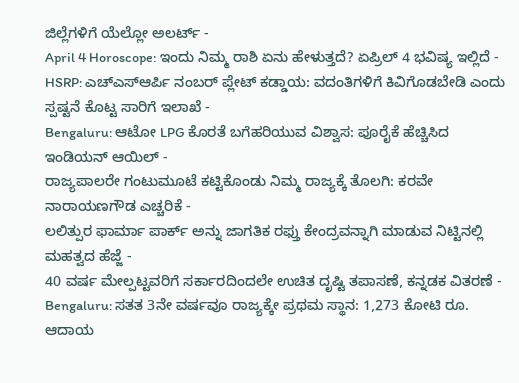ಜಿಲ್ಲೆಗಳಿಗೆ ಯೆಲ್ಲೋ ಅಲರ್ಟ್ -
April 4 Horoscope: ಇಂದು ನಿಮ್ಮ ರಾಶಿ ಏನು ಹೇಳುತ್ತದೆ? ಏಪ್ರಿಲ್ 4 ಭವಿಷ್ಯ ಇಲ್ಲಿದೆ -
HSRP: ಎಚ್ಎಸ್ಆರ್ಪಿ ನಂಬರ್ ಪ್ಲೇಟ್ ಕಡ್ಡಾಯ: ವದಂತಿಗಳಿಗೆ ಕಿವಿಗೊಡಬೇಡಿ ಎಂದು ಸ್ಪಷ್ಟನೆ ಕೊಟ್ಟ ಸಾರಿಗೆ ಇಲಾಖೆ -
Bengaluru: ಆಟೋ LPG ಕೊರತೆ ಬಗೆಹರಿಯುವ ವಿಶ್ವಾಸ: ಪೂರೈಕೆ ಹೆಚ್ಚಿಸಿದ ಇಂಡಿಯನ್ ಆಯಿಲ್ -
ರಾಜ್ಯಪಾಲರೇ ಗಂಟುಮೂಟೆ ಕಟ್ಟಿಕೊಂಡು ನಿಮ್ಮ ರಾಜ್ಯಕ್ಕೆ ತೊಲಗಿ: ಕರವೇ ನಾರಾಯಣಗೌಡ ಎಚ್ಚರಿಕೆ -
ಲಲಿತ್ಪುರ ಫಾರ್ಮಾ ಪಾರ್ಕ್ ಅನ್ನು ಜಾಗತಿಕ ರಫ್ತು ಕೇಂದ್ರವನ್ನಾಗಿ ಮಾಡುವ ನಿಟ್ಟಿನಲ್ಲಿ ಮಹತ್ವದ ಹೆಜ್ಜೆ -
40 ವರ್ಷ ಮೇಲ್ಪಟ್ಟವರಿಗೆ ಸರ್ಕಾರದಿಂದಲೇ ಉಚಿತ ದೃಷ್ಟಿ ತಪಾಸಣೆ, ಕನ್ನಡಕ ವಿತರಣೆ -
Bengaluru: ಸತತ 3ನೇ ವರ್ಷವೂ ರಾಜ್ಯಕ್ಕೇ ಪ್ರಥಮ ಸ್ಥಾನ: 1,273 ಕೋಟಿ ರೂ. ಆದಾಯ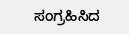ಸಂಗ್ರಹಿಸಿದ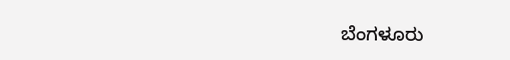ಬೆಂಗಳೂರು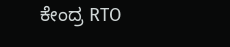ಕೇಂದ್ರ RTO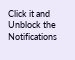Click it and Unblock the Notifications